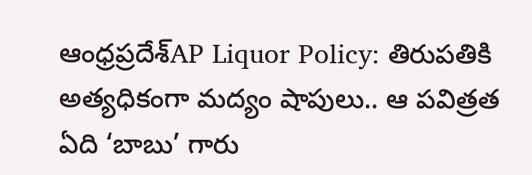ఆంధ్రప్రదేశ్‌AP Liquor Policy: తిరుపతికి అత్యధికంగా మద్యం షాపులు.. ఆ పవిత్రత ఏది ‘బాబు’ గారు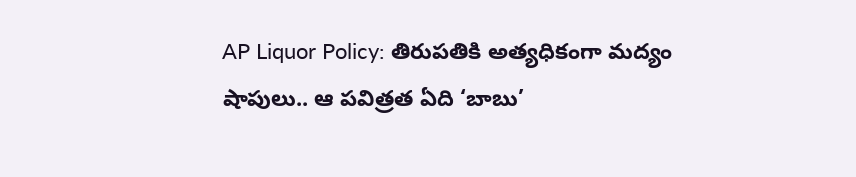AP Liquor Policy: తిరుపతికి అత్యధికంగా మద్యం షాపులు.. ఆ పవిత్రత ఏది ‘బాబు’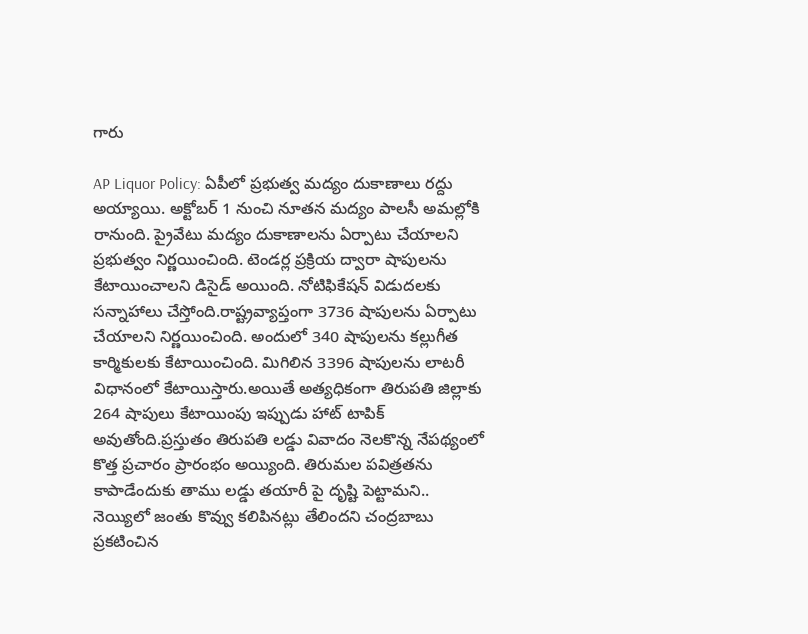గారు

AP Liquor Policy: ఏపీలో ప్రభుత్వ మద్యం దుకాణాలు రద్దు అయ్యాయి. అక్టోబర్ 1 నుంచి నూతన మద్యం పాలసీ అమల్లోకి రానుంది. ప్రైవేటు మద్యం దుకాణాలను ఏర్పాటు చేయాలని ప్రభుత్వం నిర్ణయించింది. టెండర్ల ప్రక్రియ ద్వారా షాపులను కేటాయించాలని డిసైడ్ అయింది. నోటిఫికేషన్ విడుదలకు సన్నాహాలు చేస్తోంది.రాష్ట్రవ్యాప్తంగా 3736 షాపులను ఏర్పాటు చేయాలని నిర్ణయించింది. అందులో 340 షాపులను కల్లుగీత కార్మికులకు కేటాయించింది. మిగిలిన 3396 షాపులను లాటరీ విధానంలో కేటాయిస్తారు.అయితే అత్యధికంగా తిరుపతి జిల్లాకు 264 షాపులు కేటాయింపు ఇప్పుడు హాట్ టాపిక్ అవుతోంది.ప్రస్తుతం తిరుపతి లడ్డు వివాదం నెలకొన్న నేపథ్యంలో కొత్త ప్రచారం ప్రారంభం అయ్యింది. తిరుమల పవిత్రతను కాపాడేందుకు తాము లడ్డు తయారీ పై దృష్టి పెట్టామని.. నెయ్యిలో జంతు కొవ్వు కలిపినట్లు తేలిందని చంద్రబాబు ప్రకటించిన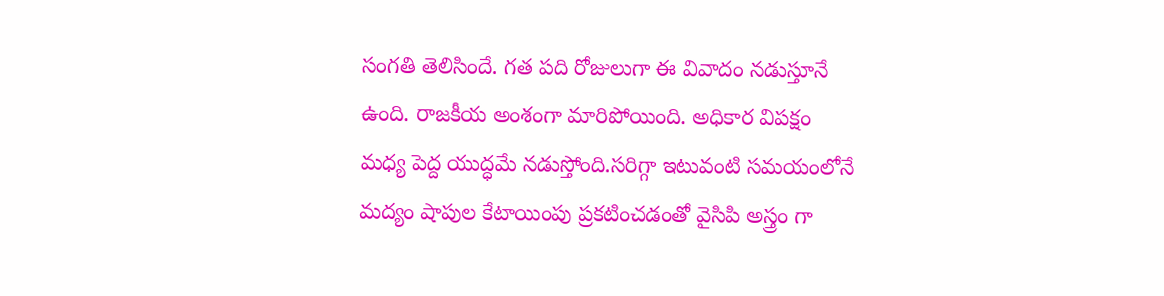సంగతి తెలిసిందే. గత పది రోజులుగా ఈ వివాదం నడుస్తూనే ఉంది. రాజకీయ అంశంగా మారిపోయింది. అధికార విపక్షం మధ్య పెద్ద యుద్ధమే నడుస్తోంది.సరిగ్గా ఇటువంటి సమయంలోనే మద్యం షాపుల కేటాయింపు ప్రకటించడంతో వైసిపి అస్త్రం గా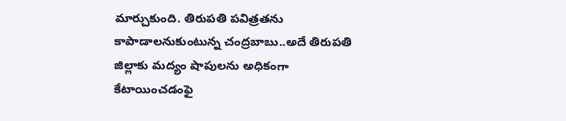మార్చుకుంది. తిరుపతి పవిత్రతను కాపాడాలనుకుంటున్న చంద్రబాబు..అదే తిరుపతి జిల్లాకు మద్యం షాపులను అధికంగా కేటాయించడంఫై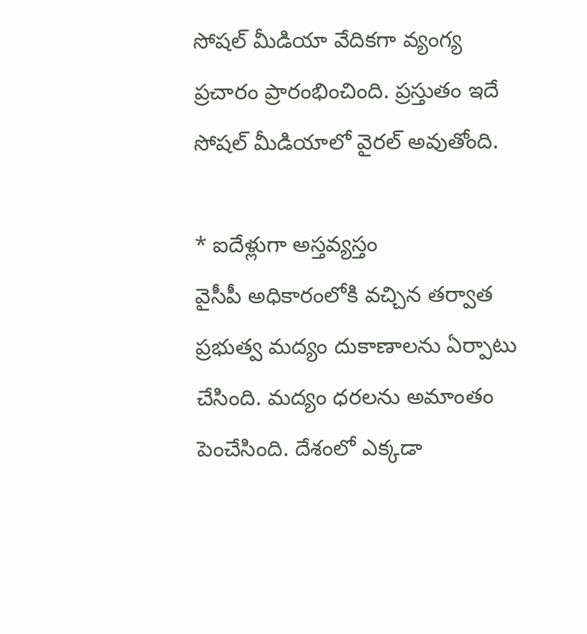సోషల్ మీడియా వేదికగా వ్యంగ్య ప్రచారం ప్రారంభించింది. ప్రస్తుతం ఇదే సోషల్ మీడియాలో వైరల్ అవుతోంది.

* ఐదేళ్లుగా అస్తవ్యస్తం
వైసీపీ అధికారంలోకి వచ్చిన తర్వాత ప్రభుత్వ మద్యం దుకాణాలను ఏర్పాటు చేసింది. మద్యం ధరలను అమాంతం పెంచేసింది. దేశంలో ఎక్కడా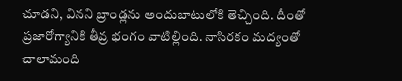చూడని, వినని బ్రాండ్లను అందుబాటులోకి తెచ్చింది. దీంతో ప్రజారోగ్యానికి తీవ్ర భంగం వాటిల్లింది. నాసిరకం మద్యంతో చాలామంది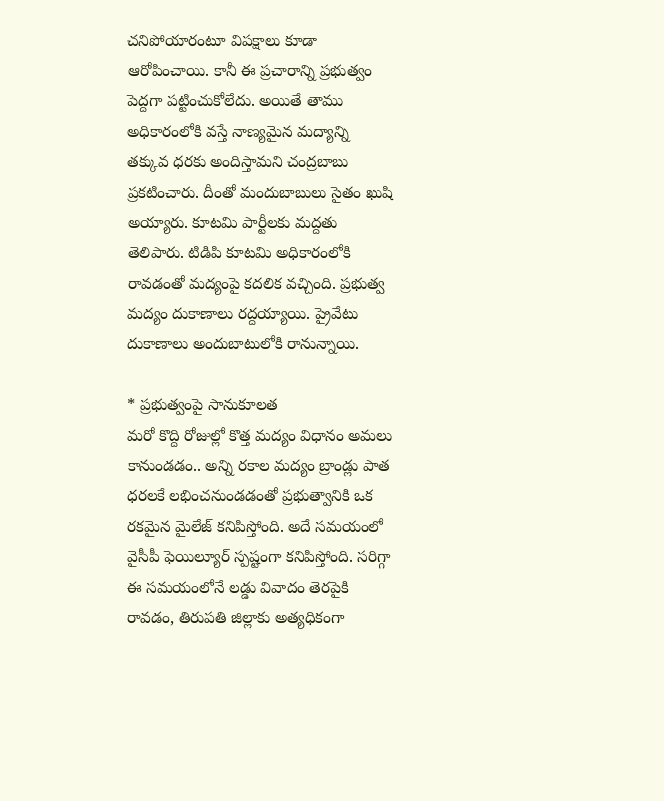చనిపోయారంటూ విపక్షాలు కూడా ఆరోపించాయి. కానీ ఈ ప్రచారాన్ని ప్రభుత్వం పెద్దగా పట్టించుకోలేదు. అయితే తాము అధికారంలోకి వస్తే నాణ్యమైన మద్యాన్ని తక్కువ ధరకు అందిస్తామని చంద్రబాబు ప్రకటించారు. దీంతో మందుబాబులు సైతం ఖుషి అయ్యారు. కూటమి పార్టీలకు మద్దతు తెలిపారు. టిడిపి కూటమి అధికారంలోకి రావడంతో మద్యంపై కదలిక వచ్చింది. ప్రభుత్వ మద్యం దుకాణాలు రద్దయ్యాయి. ప్రైవేటు దుకాణాలు అందుబాటులోకి రానున్నాయి.

* ప్రభుత్వంపై సానుకూలత
మరో కొద్ది రోజుల్లో కొత్త మద్యం విధానం అమలు కానుండడం.. అన్ని రకాల మద్యం బ్రాండ్లు పాత ధరలకే లభించనుండడంతో ప్రభుత్వానికి ఒక రకమైన మైలేజ్ కనిపిస్తోంది. అదే సమయంలో వైసీపీ ఫెయిల్యూర్ స్పష్టంగా కనిపిస్తోంది. సరిగ్గా ఈ సమయంలోనే లడ్డు వివాదం తెరపైకి రావడం, తిరుపతి జిల్లాకు అత్యధికంగా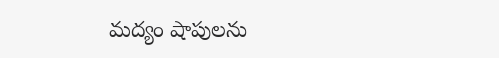మద్యం షాపులను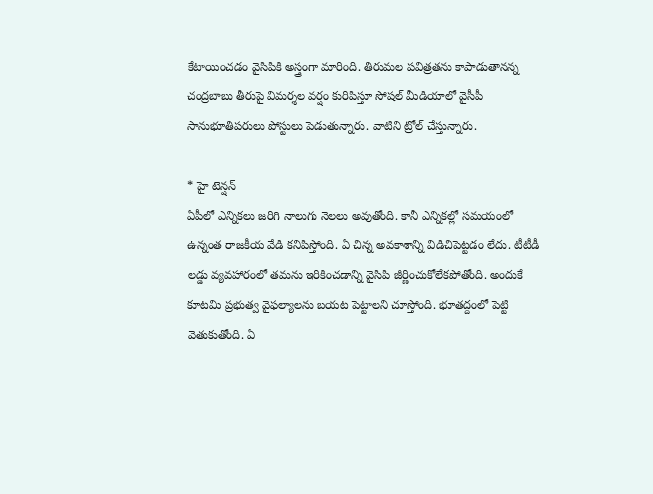కేటాయించడం వైసిపికి అస్త్రంగా మారింది. తిరుమల పవిత్రతను కాపాడుతానన్న చంద్రబాబు తీరుపై విమర్శల వర్షం కురిపిస్తూ సోషల్ మీడియాలో వైసీపీ సానుభూతిపరులు పోస్టులు పెడుతున్నారు. వాటిని ట్రోల్ చేస్తున్నారు.

* హై టెన్షన్
ఏపీలో ఎన్నికలు జరిగి నాలుగు నెలలు అవుతోంది. కానీ ఎన్నికల్లో సమయంలో ఉన్నంత రాజకీయ వేడి కనిపిస్తోంది. ఏ చిన్న అవకాశాన్ని విడిచిపెట్టడం లేదు. టీటీడీ లడ్డు వ్యవహారంలో తమను ఇరికించడాన్ని వైసిపి జీర్ణించుకోలేకపోతోంది. అందుకే కూటమి ప్రభుత్వ వైఫల్యాలను బయట పెట్టాలని చూస్తోంది. భూతద్దంలో పెట్టి వెతుకుతోంది. ఏ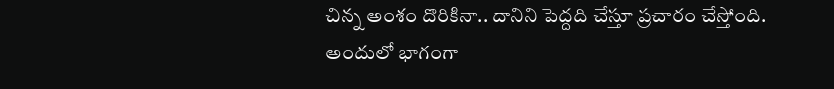చిన్న అంశం దొరికినా.. దానిని పెద్దది చేస్తూ ప్రచారం చేస్తోంది. అందులో భాగంగా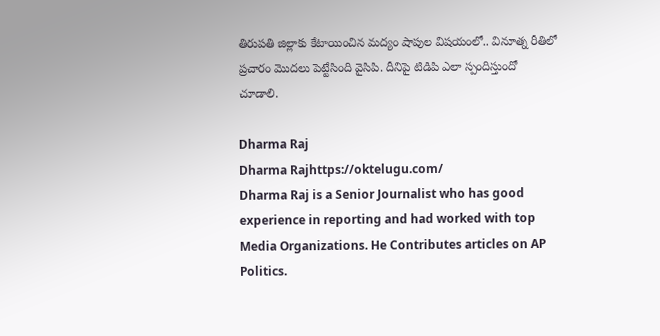తిరుపతి జిల్లాకు కేటాయించిన మద్యం షాపుల విషయంలో.. వినూత్న రీతిలో ప్రచారం మొదలు పెట్టేసింది వైసిపి. దీనిపై టిడిపి ఎలా స్పందిస్తుందో చూడాలి.

Dharma Raj
Dharma Rajhttps://oktelugu.com/
Dharma Raj is a Senior Journalist who has good experience in reporting and had worked with top Media Organizations. He Contributes articles on AP Politics.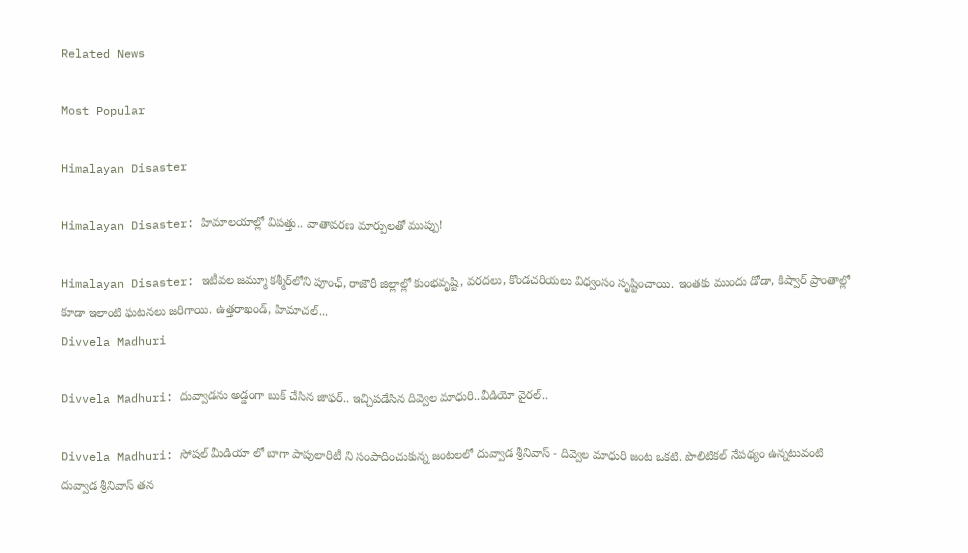Related News

Most Popular

Himalayan Disaster

Himalayan Disaster: హిమాలయాల్లో విపత్తు.. వాతావరణ మార్పులతో ముప్పు!

Himalayan Disaster: ఇటీవల జమ్మూ కశ్మీర్‌లోని పూంఛ్, రాజౌరీ జిల్లాల్లో కుంభవృష్టి, వరదలు, కొండచరియలు విధ్వంసం సృష్టించాయి. ఇంతకు ముందు డోడా, కిష్వార్‌ ప్రాంతాల్లో కూడా ఇలాంటి ఘటనలు జరిగాయి. ఉత్తరాఖండ్, హిమాచల్‌...
Divvela Madhuri

Divvela Madhuri: దువ్వాడను అడ్డంగా బుక్ చేసిన జాఫర్.. ఇచ్చిపడేసిన దివ్వెల మాధురి..వీడియో వైరల్..

Divvela Madhuri: సోషల్ మీడియా లో బాగా పాపులారిటీ ని సంపాదించుకున్న జంటలలో దువ్వాడ శ్రీనివాస్ - దివ్వెల మాధురి జంట ఒకటి. పొలిటికల్ నేపథ్యం ఉన్నటువంటి దువ్వాడ శ్రీనివాస్ తన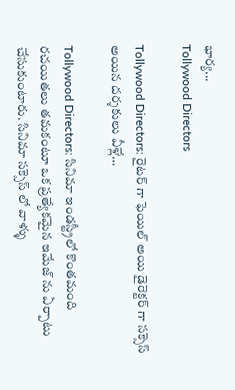భార్య...
Tollywood Directors

Tollywood Directors: రైటర్ గా ఫెయిల్ అయి డైరెక్టర్ గా సక్సెస్ అయిన దర్శకులు వీళ్లే…

Tollywood Directors: సినిమా ఇండస్ట్రీలో కొంతమంది రచయితలు తమకంటూ ఒక ప్రత్యేకమైన ఇమేజ్ ను ఏర్పాటు చేసుకుంటారు. సినిమా సక్సెస్ లో వాళ్ళు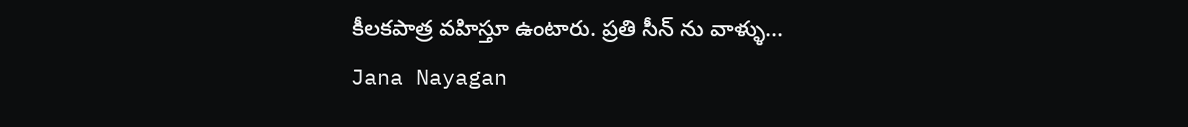కీలకపాత్ర వహిస్తూ ఉంటారు. ప్రతి సీన్ ను వాళ్ళు...
Jana Nayagan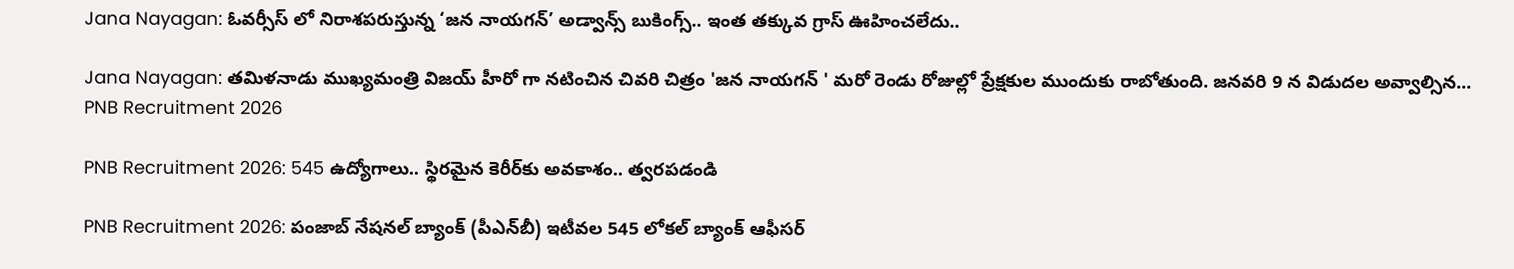Jana Nayagan: ఓవర్సీస్ లో నిరాశపరుస్తున్న ‘జన నాయగన్’ అడ్వాన్స్ బుకింగ్స్.. ఇంత తక్కువ గ్రాస్ ఊహించలేదు..

Jana Nayagan: తమిళనాడు ముఖ్యమంత్రి విజయ్ హీరో గా నటించిన చివరి చిత్రం 'జన నాయగన్ ' మరో రెండు రోజుల్లో ప్రేక్షకుల ముందుకు రాబోతుంది. జనవరి 9 న విడుదల అవ్వాల్సిన...
PNB Recruitment 2026

PNB Recruitment 2026: 545 ఉద్యోగాలు.. స్థిరమైన కెరీర్‌కు అవకాశం.. త్వరపడండి

PNB Recruitment 2026: పంజాబ్‌ నేషనల్‌ బ్యాంక్‌ (పీఎన్‌బీ) ఇటీవల 545 లోకల్‌ బ్యాంక్‌ ఆఫీసర్‌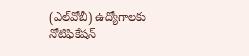(ఎల్‌వోబీ) ఉద్యోగాలకు నోటిఫికేషన్‌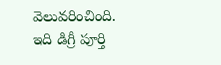వెలువరించింది. ఇది డిగ్రీ పూర్తి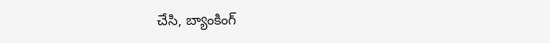చేసి, బ్యాంకింగ్‌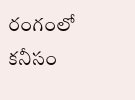రంగంలో కనీసం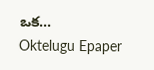ఒక...
Oktelugu Epaper